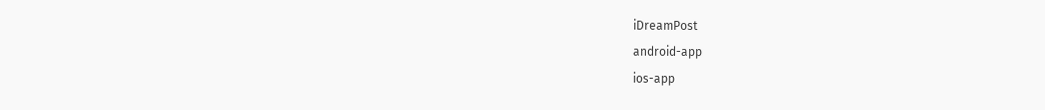iDreamPost
android-app
ios-app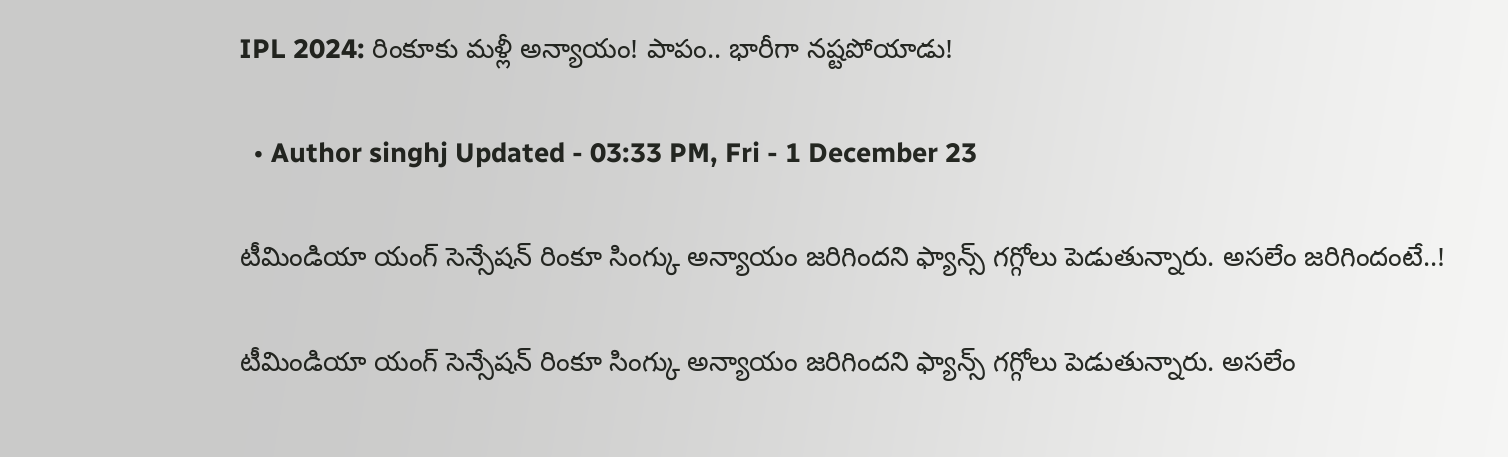IPL 2024: రింకూకు మళ్లీ అన్యాయం! పాపం.. భారీగా నష్టపోయాడు!

  • Author singhj Updated - 03:33 PM, Fri - 1 December 23

టీమిండియా యంగ్ సెన్సేషన్ రింకూ సింగ్కు అన్యాయం జరిగిందని ఫ్యాన్స్ గగ్గోలు పెడుతున్నారు. అసలేం జరిగిందంటే..!

టీమిండియా యంగ్ సెన్సేషన్ రింకూ సింగ్కు అన్యాయం జరిగిందని ఫ్యాన్స్ గగ్గోలు పెడుతున్నారు. అసలేం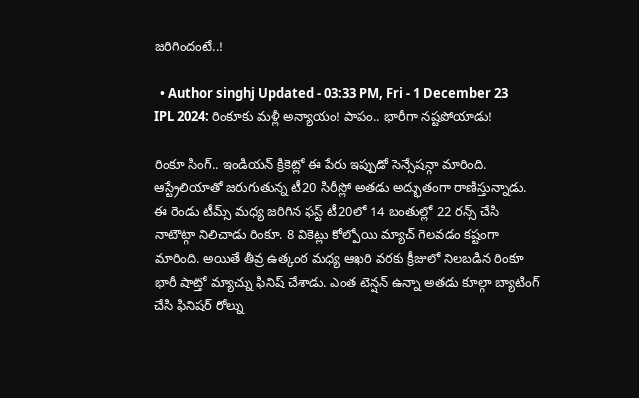జరిగిందంటే..!

  • Author singhj Updated - 03:33 PM, Fri - 1 December 23
IPL 2024: రింకూకు మళ్లీ అన్యాయం! పాపం.. భారీగా నష్టపోయాడు!

రింకూ సింగ్.. ఇండియన్ క్రికెట్లో ఈ పేరు ఇప్పుడో సెన్సేషన్గా మారింది. ఆస్ట్రేలియాతో జరుగుతున్న టీ20 సిరీస్లో అతడు అద్భుతంగా రాణిస్తున్నాడు. ఈ రెండు టీమ్స్ మధ్య జరిగిన ఫస్ట్ టీ20లో 14 బంతుల్లో 22 రన్స్ చేసి నాటౌట్గా నిలిచాడు రింకూ. 8 వికెట్లు కోల్పోయి మ్యాచ్ గెలవడం కష్టంగా మారింది. అయితే తీవ్ర ఉత్కంఠ మధ్య ఆఖరి వరకు క్రీజులో నిలబడిన రింకూ భారీ షాట్తో మ్యాచ్ను ఫినిష్ చేశాడు. ఎంత టెన్షన్ ఉన్నా అతడు కూల్గా బ్యాటింగ్ చేసి ఫినిషర్ రోల్ను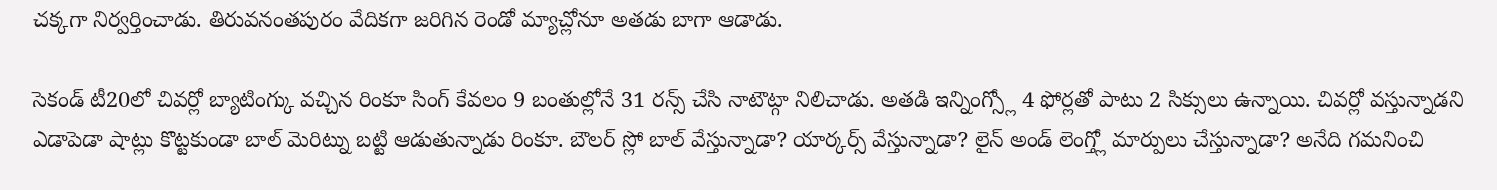చక్కగా నిర్వర్తించాడు. తిరువనంతపురం వేదికగా జరిగిన రెండో మ్యాచ్లోనూ అతడు బాగా ఆడాడు.

సెకండ్ టీ20లో చివర్లో బ్యాటింగ్కు వచ్చిన రింకూ సింగ్ కేవలం 9 బంతుల్లోనే 31 రన్స్ చేసి నాటౌట్గా నిలిచాడు. అతడి ఇన్నింగ్స్లో 4 ఫోర్లతో పాటు 2 సిక్సులు ఉన్నాయి. చివర్లో వస్తున్నాడని ఎడాపెడా షాట్లు కొట్టకుండా బాల్ మెరిట్ను బట్టి ఆడుతున్నాడు రింకూ. బౌలర్ స్లో బాల్ వేస్తున్నాడా? యార్కర్స్ వేస్తున్నాడా? లైన్ అండ్ లెంగ్త్లో మార్పులు చేస్తున్నాడా? అనేది గమనించి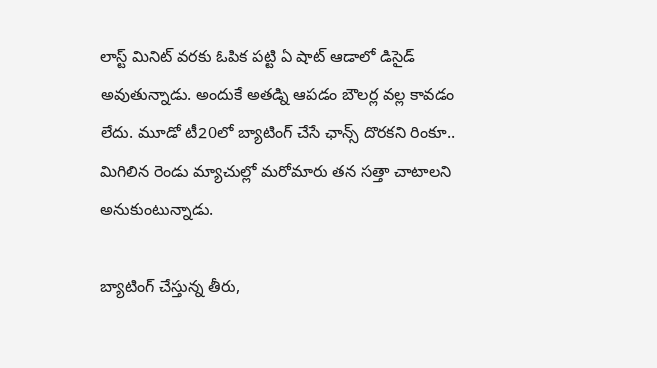లాస్ట్ మినిట్ వరకు ఓపిక పట్టి ఏ షాట్ ఆడాలో డిసైడ్ అవుతున్నాడు. అందుకే అతడ్ని ఆపడం బౌలర్ల వల్ల కావడం లేదు. మూడో టీ20లో బ్యాటింగ్ చేసే ఛాన్స్ దొరకని రింకూ.. మిగిలిన రెండు మ్యాచుల్లో మరోమారు తన సత్తా చాటాలని అనుకుంటున్నాడు.

బ్యాటింగ్ చేస్తున్న తీరు,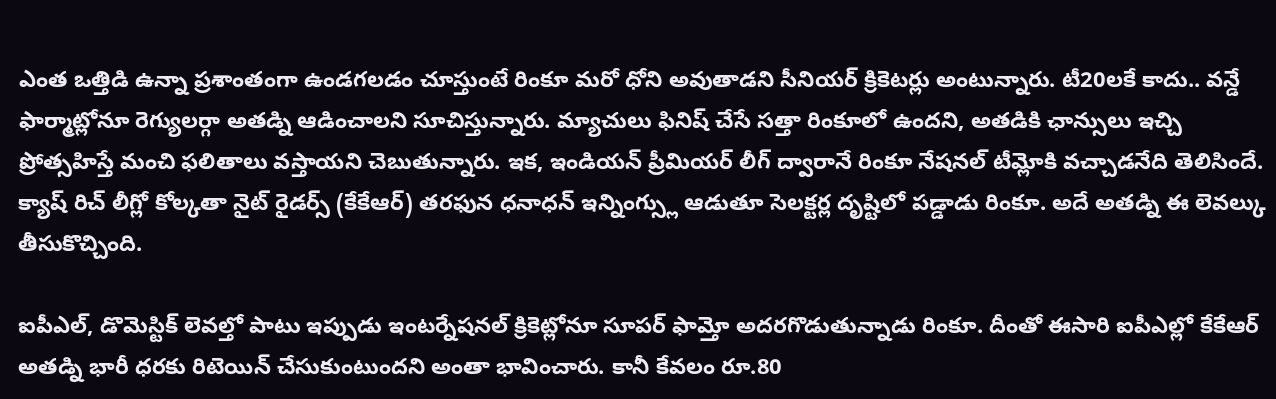ఎంత ఒత్తిడి ఉన్నా ప్రశాంతంగా ఉండగలడం చూస్తుంటే రింకూ మరో ధోని అవుతాడని సీనియర్ క్రికెటర్లు అంటున్నారు. టీ20లకే కాదు.. వన్డే ఫార్మాట్లోనూ రెగ్యులర్గా అతడ్ని ఆడించాలని సూచిస్తున్నారు. మ్యాచులు ఫినిష్ చేసే సత్తా రింకూలో ఉందని, అతడికి ఛాన్సులు ఇచ్చి ప్రోత్సహిస్తే మంచి ఫలితాలు వస్తాయని చెబుతున్నారు. ఇక, ఇండియన్ ప్రీమియర్ లీగ్ ద్వారానే రింకూ నేషనల్ టీమ్లోకి వచ్చాడనేది తెలిసిందే. క్యాష్ రిచ్ లీగ్లో కోల్కతా నైట్ రైడర్స్ (కేకేఆర్) తరఫున ధనాధన్ ఇన్నింగ్స్లు ఆడుతూ సెలక్టర్ల దృష్టిలో పడ్డాడు రింకూ. అదే అతడ్ని ఈ లెవల్కు తీసుకొచ్చింది.

ఐపీఎల్, డొమెస్టిక్ లెవల్తో పాటు ఇప్పుడు ఇంటర్నేషనల్ క్రికెట్లోనూ సూపర్ ఫామ్తో అదరగొడుతున్నాడు రింకూ. దీంతో ఈసారి ఐపీఎల్లో కేకేఆర్ అతడ్ని భారీ ధరకు రిటెయిన్ చేసుకుంటుందని అంతా భావించారు. కానీ కేవలం రూ.80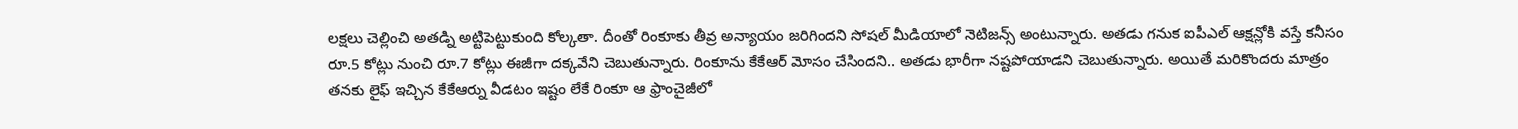లక్షలు చెల్లించి అతడ్ని అట్టిపెట్టుకుంది కోల్కతా. దీంతో రింకూకు తీవ్ర అన్యాయం జరిగిందని సోషల్ మీడియాలో నెటిజన్స్ అంటున్నారు. అతడు గనుక ఐపీఎల్ ఆక్షన్లోకి వస్తే కనీసం రూ.5 కోట్లు నుంచి రూ.7 కోట్లు ఈజీగా దక్కవేని చెబుతున్నారు. రింకూను కేకేఆర్ మోసం చేసిందని.. అతడు భారీగా నష్టపోయాడని చెబుతున్నారు. అయితే మరికొందరు మాత్రం తనకు లైఫ్ ఇచ్చిన కేకేఆర్ను వీడటం ఇష్టం లేకే రింకూ ఆ ఫ్రాంచైజీలో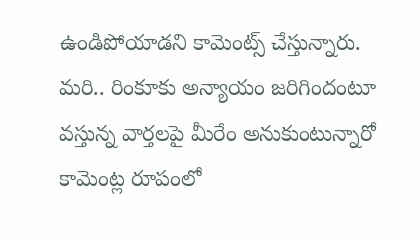ఉండిపోయాడని కామెంట్స్ చేస్తున్నారు. మరి.. రింకూకు అన్యాయం జరిగిందంటూ వస్తున్న వార్తలపై మీరేం అనుకుంటున్నారో కామెంట్ల రూపంలో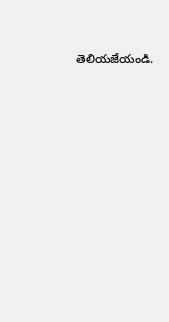తెలియజేయండి.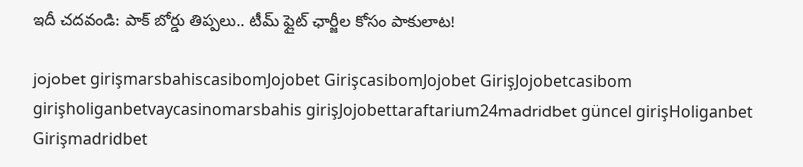ఇదీ చదవండి: పాక్ బోర్డు తిప్పలు.. టీమ్ ఫ్లైట్ ఛార్జీల కోసం పాకులాట!

jojobet girişmarsbahiscasibomJojobet GirişcasibomJojobet GirişJojobetcasibom girişholiganbetvaycasinomarsbahis girişJojobettaraftarium24madridbet güncel girişHoliganbet Girişmadridbet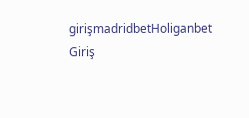girişmadridbetHoliganbet Giriş